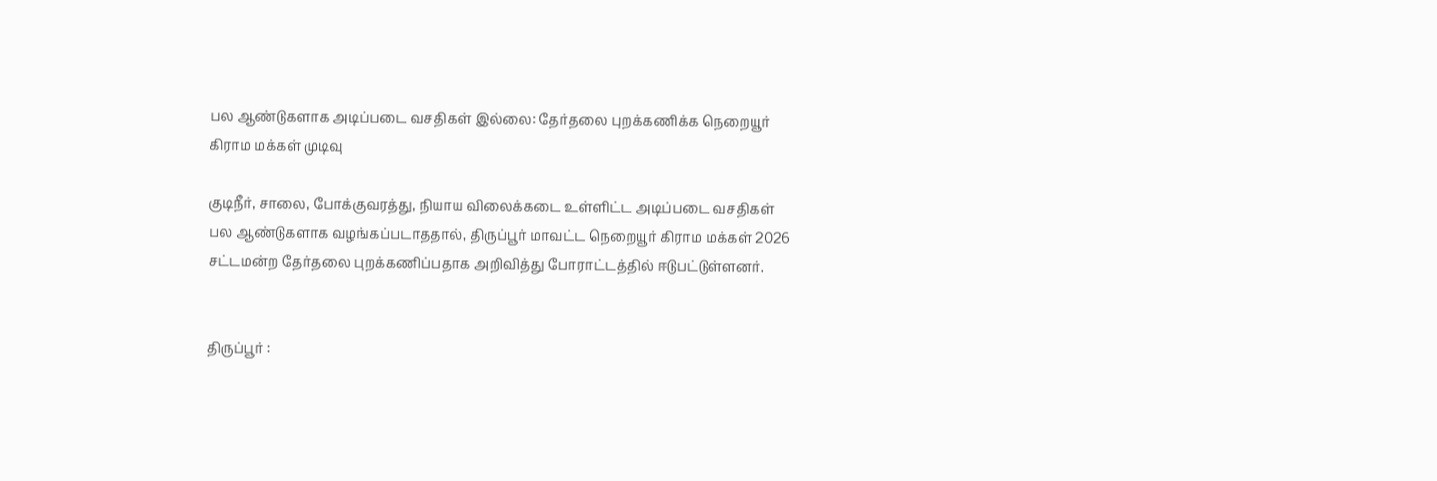பல ஆண்டுகளாக அடிப்படை வசதிகள் இல்லை: தேர்தலை புறக்கணிக்க நெறையூர் கிராம மக்கள் முடிவு

குடிநீர், சாலை, போக்குவரத்து, நியாய விலைக்கடை உள்ளிட்ட அடிப்படை வசதிகள் பல ஆண்டுகளாக வழங்கப்படாததால், திருப்பூர் மாவட்ட நெறையூர் கிராம மக்கள் 2026 சட்டமன்ற தேர்தலை புறக்கணிப்பதாக அறிவித்து போராட்டத்தில் ஈடுபட்டுள்ளனர்.


திருப்பூர் :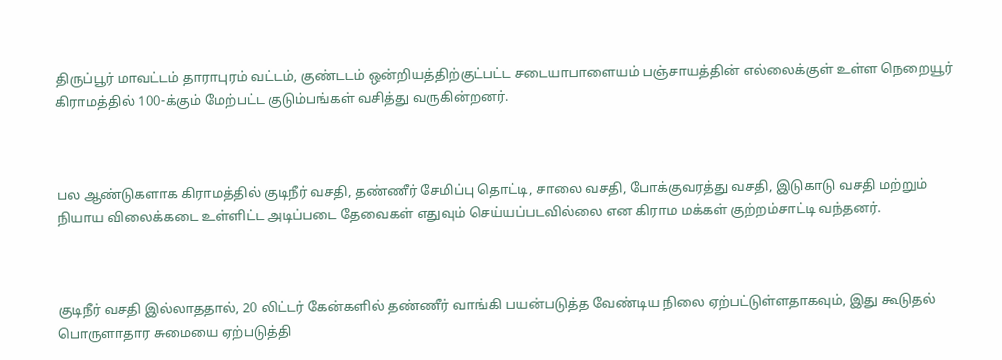திருப்பூர் மாவட்டம் தாராபுரம் வட்டம், குண்டடம் ஒன்றியத்திற்குட்பட்ட சடையாபாளையம் பஞ்சாயத்தின் எல்லைக்குள் உள்ள நெறையூர் கிராமத்தில் 100-க்கும் மேற்பட்ட குடும்பங்கள் வசித்து வருகின்றனர்.



பல ஆண்டுகளாக கிராமத்தில் குடிநீர் வசதி, தண்ணீர் சேமிப்பு தொட்டி, சாலை வசதி, போக்குவரத்து வசதி, இடுகாடு வசதி மற்றும் நியாய விலைக்கடை உள்ளிட்ட அடிப்படை தேவைகள் எதுவும் செய்யப்படவில்லை என கிராம மக்கள் குற்றம்சாட்டி வந்தனர்.



குடிநீர் வசதி இல்லாததால், 20 லிட்டர் கேன்களில் தண்ணீர் வாங்கி பயன்படுத்த வேண்டிய நிலை ஏற்பட்டுள்ளதாகவும், இது கூடுதல் பொருளாதார சுமையை ஏற்படுத்தி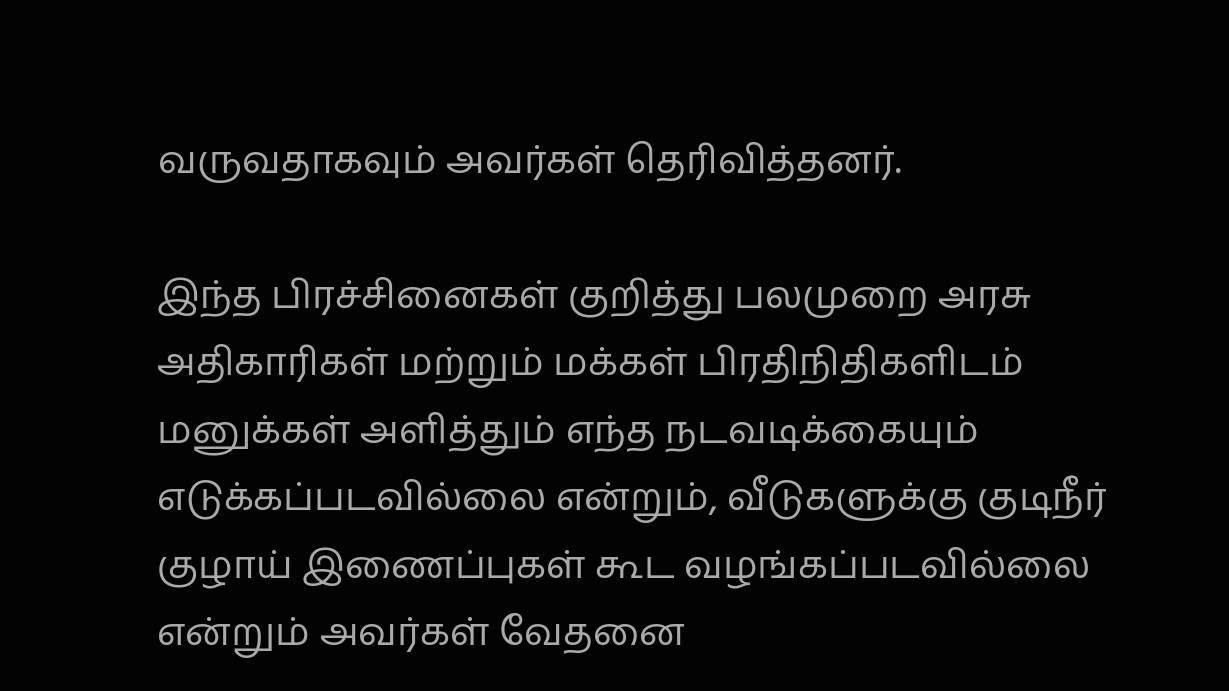வருவதாகவும் அவர்கள் தெரிவித்தனர்.

இந்த பிரச்சினைகள் குறித்து பலமுறை அரசு அதிகாரிகள் மற்றும் மக்கள் பிரதிநிதிகளிடம் மனுக்கள் அளித்தும் எந்த நடவடிக்கையும் எடுக்கப்படவில்லை என்றும், வீடுகளுக்கு குடிநீர் குழாய் இணைப்புகள் கூட வழங்கப்படவில்லை என்றும் அவர்கள் வேதனை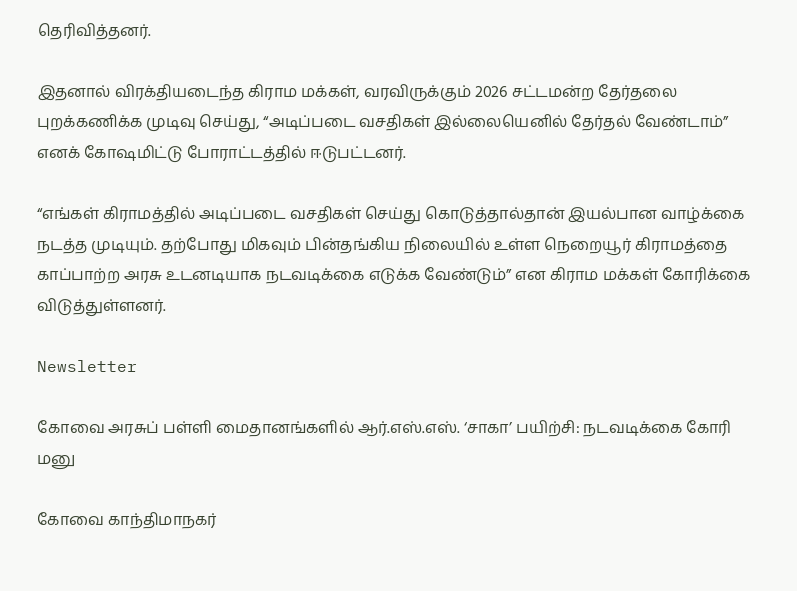தெரிவித்தனர்.

இதனால் விரக்தியடைந்த கிராம மக்கள், வரவிருக்கும் 2026 சட்டமன்ற தேர்தலை புறக்கணிக்க முடிவு செய்து, “அடிப்படை வசதிகள் இல்லையெனில் தேர்தல் வேண்டாம்” எனக் கோஷமிட்டு போராட்டத்தில் ஈடுபட்டனர்.

“எங்கள் கிராமத்தில் அடிப்படை வசதிகள் செய்து கொடுத்தால்தான் இயல்பான வாழ்க்கை நடத்த முடியும். தற்போது மிகவும் பின்தங்கிய நிலையில் உள்ள நெறையூர் கிராமத்தை காப்பாற்ற அரசு உடனடியாக நடவடிக்கை எடுக்க வேண்டும்” என கிராம மக்கள் கோரிக்கை விடுத்துள்ளனர்.

Newsletter

கோவை அரசுப் பள்ளி மைதானங்களில் ஆர்.எஸ்.எஸ். ‘சாகா’ பயிற்சி: நடவடிக்கை கோரி மனு

கோவை காந்திமாநகர்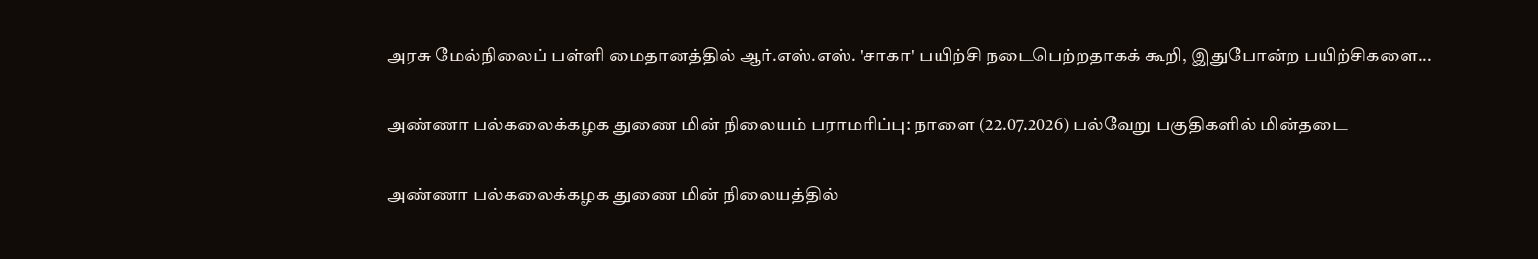அரசு மேல்நிலைப் பள்ளி மைதானத்தில் ஆர்.எஸ்.எஸ். 'சாகா' பயிற்சி நடைபெற்றதாகக் கூறி, இதுபோன்ற பயிற்சிகளை...

அண்ணா பல்கலைக்கழக துணை மின் நிலையம் பராமரிப்பு: நாளை (22.07.2026) பல்வேறு பகுதிகளில் மின்தடை

அண்ணா பல்கலைக்கழக துணை மின் நிலையத்தில்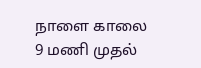நாளை காலை 9 மணி முதல்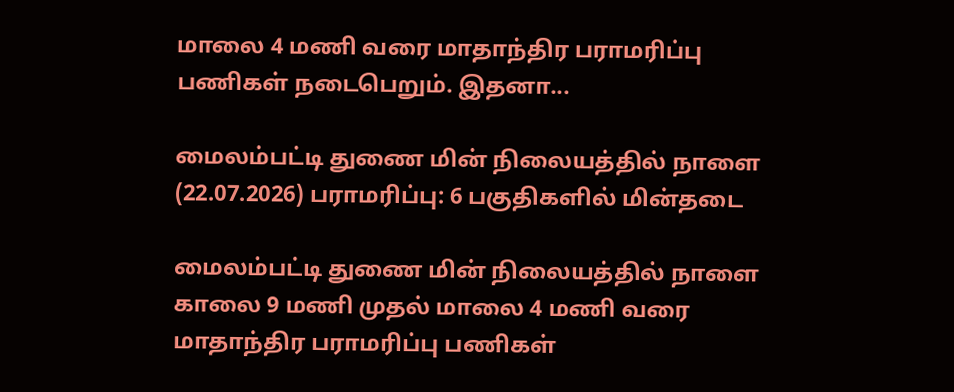மாலை 4 மணி வரை மாதாந்திர பராமரிப்பு பணிகள் நடைபெறும். இதனா...

மைலம்பட்டி துணை மின் நிலையத்தில் நாளை (22.07.2026) பராமரிப்பு: 6 பகுதிகளில் மின்தடை

மைலம்பட்டி துணை மின் நிலையத்தில் நாளை காலை 9 மணி முதல் மாலை 4 மணி வரை மாதாந்திர பராமரிப்பு பணிகள்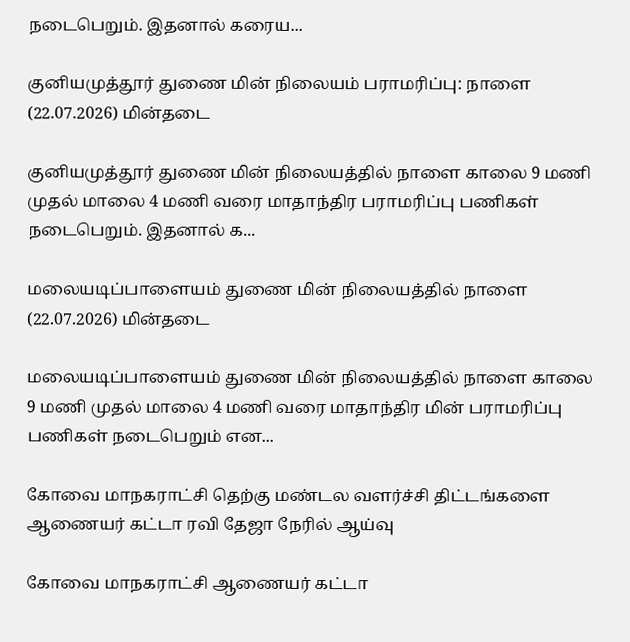நடைபெறும். இதனால் கரைய...

குனியமுத்தூர் துணை மின் நிலையம் பராமரிப்பு: நாளை (22.07.2026) மின்தடை

குனியமுத்தூர் துணை மின் நிலையத்தில் நாளை காலை 9 மணி முதல் மாலை 4 மணி வரை மாதாந்திர பராமரிப்பு பணிகள் நடைபெறும். இதனால் க...

மலையடிப்பாளையம் துணை மின் நிலையத்தில் நாளை (22.07.2026) மின்தடை

மலையடிப்பாளையம் துணை மின் நிலையத்தில் நாளை காலை 9 மணி முதல் மாலை 4 மணி வரை மாதாந்திர மின் பராமரிப்பு பணிகள் நடைபெறும் என...

கோவை மாநகராட்சி தெற்கு மண்டல வளர்ச்சி திட்டங்களை ஆணையர் கட்டா ரவி தேஜா நேரில் ஆய்வு

கோவை மாநகராட்சி ஆணையர் கட்டா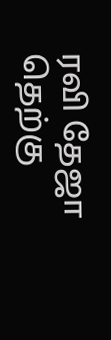ரவி தேஜா தெற்கு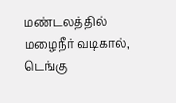மண்டலத்தில் மழைநீர் வடிகால், டெங்கு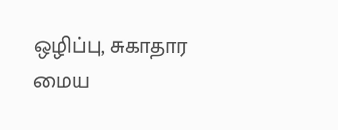ஒழிப்பு, சுகாதார மைய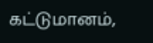கட்டுமானம்,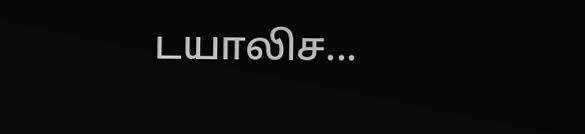டயாலிச...